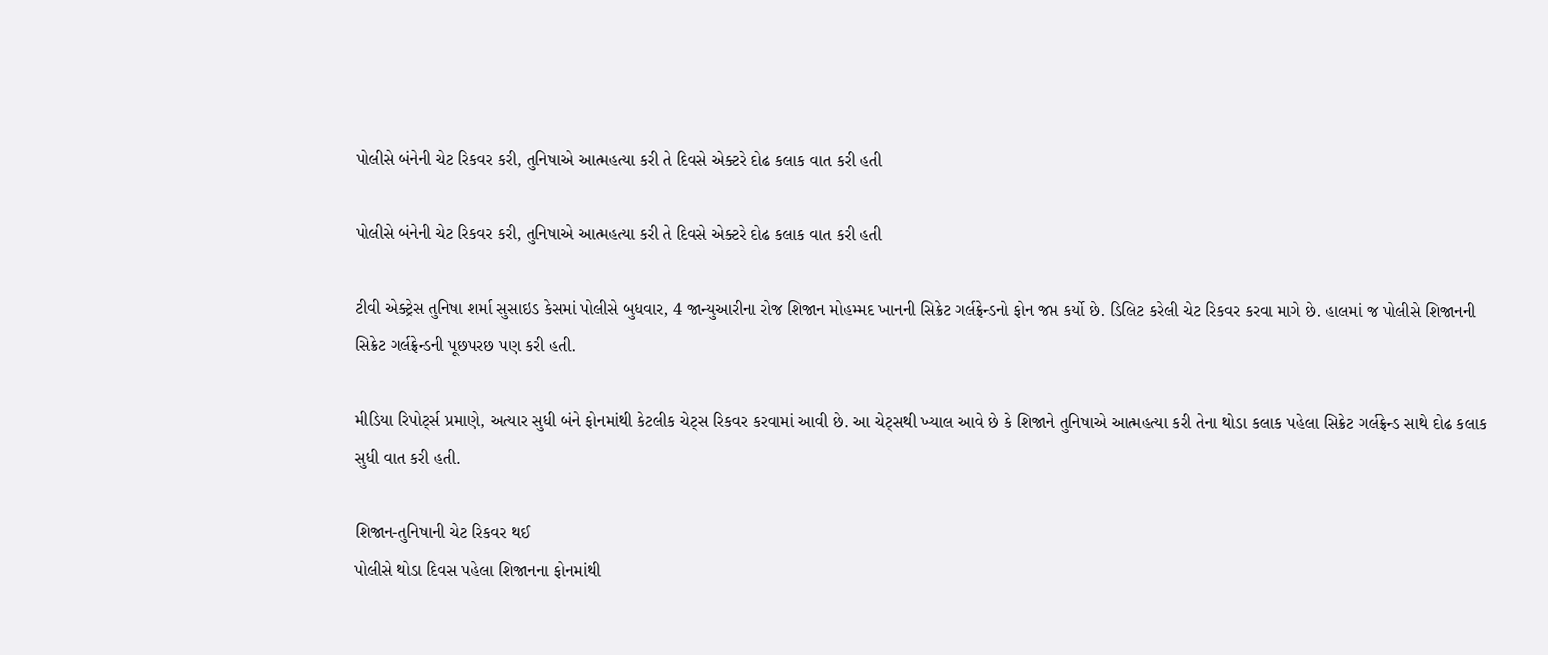પોલીસે બંનેની ચેટ રિકવર કરી, તુનિષાએ આત્મહત્યા કરી તે દિવસે એક્ટરે દોઢ કલાક વાત કરી હતી

પોલીસે બંનેની ચેટ રિકવર કરી, તુનિષાએ આત્મહત્યા કરી તે દિવસે એક્ટરે દોઢ કલાક વાત કરી હતી

ટીવી એક્ટ્રેસ તુનિષા શર્મા સુસાઇડ કેસમાં પોલીસે બુધવાર, 4 જાન્યુઆરીના રોજ શિજાન મોહમ્મદ ખાનની સિક્રેટ ગર્લફ્રેન્ડનો ફોન જપ્ત કર્યો છે. ડિલિટ કરેલી ચેટ રિકવર કરવા માગે છે. હાલમાં જ પોલીસે શિજાનની સિક્રેટ ગર્લફ્રેન્ડની પૂછપરછ પણ કરી હતી.

મીડિયા રિપોર્ટ્સ પ્રમાણે, અત્યાર સુધી બંને ફોનમાંથી કેટલીક ચેટ્સ રિકવર કરવામાં આવી છે. આ ચેટ્સથી ખ્યાલ આવે છે કે શિજાને તુનિષાએ આત્મહત્યા કરી તેના થોડા કલાક પહેલા સિક્રેટ ગર્લફ્રેન્ડ સાથે દોઢ કલાક સુધી વાત કરી હતી.

શિજાન-તુનિષાની ચેટ રિકવર થઈ
પોલીસે થોડા દિવસ પહેલા શિજાનના ફોનમાંથી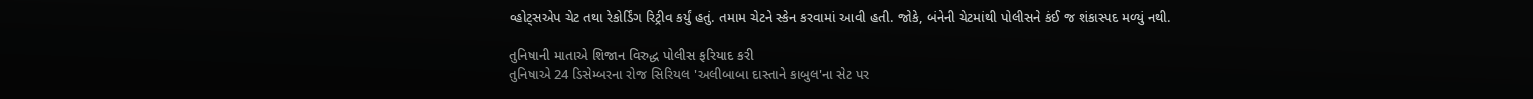વ્હોટ્સએપ ચેટ તથા રેકોર્ડિંગ રિટ્રીવ કર્યું હતું. તમામ ચેટને સ્કેન કરવામાં આવી હતી. જોકે, બંનેની ચેટમાંથી પોલીસને કંઈ જ શંકાસ્પદ મળ્યું નથી.

તુનિષાની માતાએ શિજાન વિરુદ્ધ પોલીસ ફરિયાદ કરી
તુનિષાએ 24 ડિસેમ્બરના રોજ સિરિયલ 'અલીબાબા દાસ્તાને કાબુલ'ના સેટ પર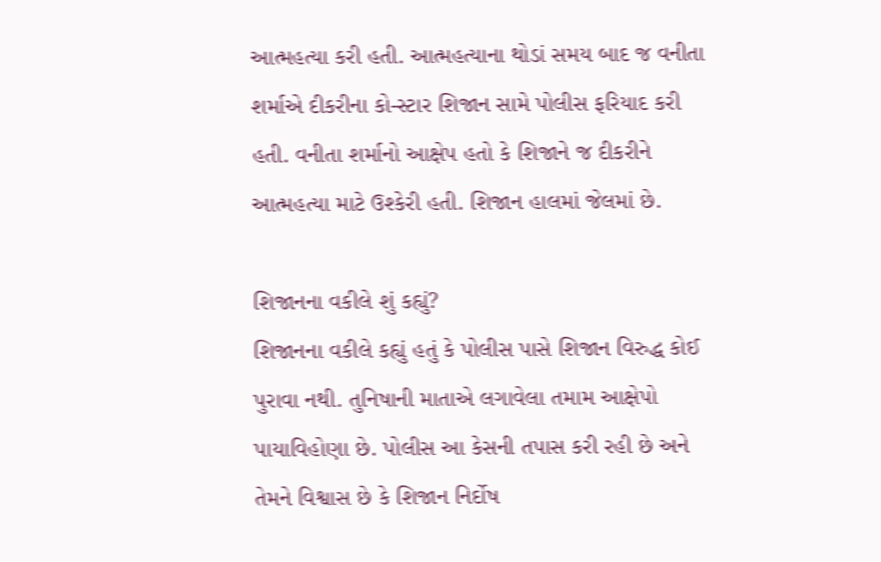આત્મહત્યા કરી હતી. આત્મહત્યાના થોડાં સમય બાદ જ વનીતા શર્માએ દીકરીના કો-સ્ટાર શિજાન સામે પોલીસ ફરિયાદ કરી હતી. વનીતા શર્માનો આક્ષેપ હતો કે શિજાને જ દીકરીને આત્મહત્યા માટે ઉશ્કેરી હતી. શિજાન હાલમાં જેલમાં છે.

શિજાનના વકીલે શું કહ્યું?
શિજાનના વકીલે કહ્યું હતું કે પોલીસ પાસે શિજાન વિરુદ્ધ કોઈ પુરાવા નથી. તુનિષાની માતાએ લગાવેલા તમામ આક્ષેપો પાયાવિહોણા છે. પોલીસ આ કેસની તપાસ કરી રહી છે અને તેમને વિશ્વાસ છે કે શિજાન નિર્દોષ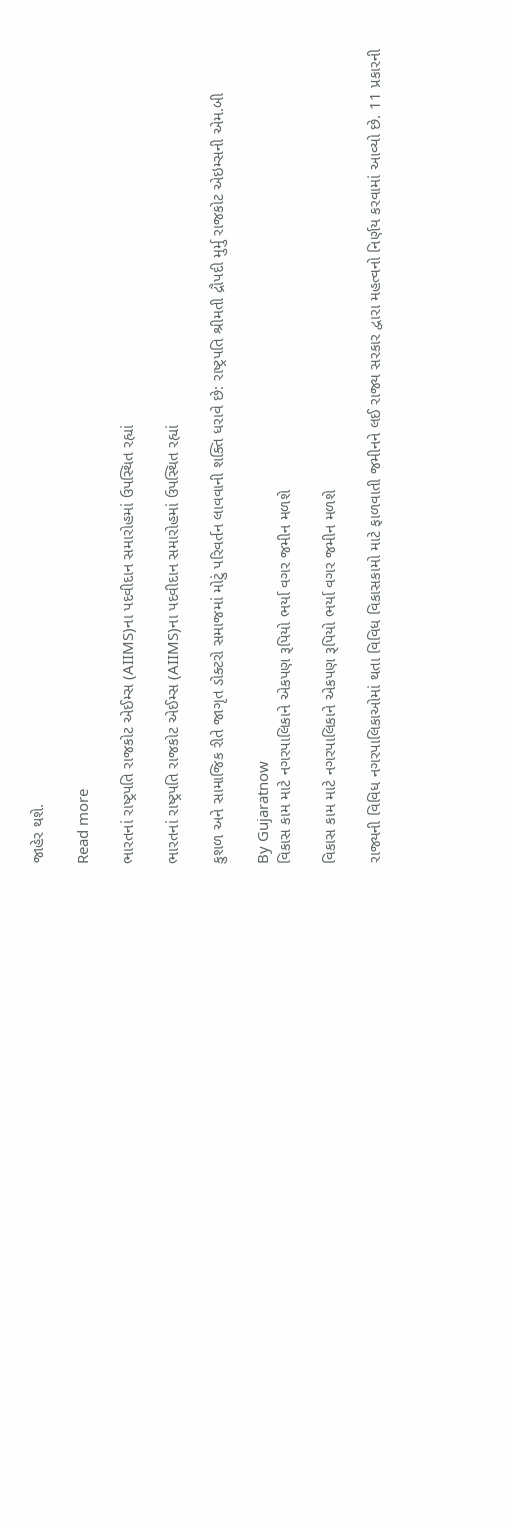જાહેર થશે.

Read more

ભારતનાં રાષ્ટ્રપતિ રાજકોટ એઈમ્સ (AIIMS)ના પદવીદાન સમારોહમાં ઉપસ્થિત રહ્યાં

ભારતનાં રાષ્ટ્રપતિ રાજકોટ એઈમ્સ (AIIMS)ના પદવીદાન સમારોહમાં ઉપસ્થિત રહ્યાં

કુશળ અને સામાજિક રીતે જાગૃત ડોક્ટરો સમાજમાં મોટું પરિવર્તન લાવવાની શક્તિ ધરાવે છે: રાષ્ટ્રપતિ શ્રીમતી દ્રૌપદી મુર્મુ રાજકોટ એઇમ્સની એમ.બી

By Gujaratnow
વિકાસ કામ માટે નગરપાલિકાને એકપણ રૂપિયો ભર્યા વગર જમીન મળશે

વિકાસ કામ માટે નગરપાલિકાને એકપણ રૂપિયો ભર્યા વગર જમીન મળશે

રાજ્યની વિવિધ નગરપાલિકાઓમાં થતા વિવિધ વિકાસકામો માટે ફાળવાતી જમીનને લઈ રાજ્ય સરકાર દ્વારા મહત્વનો નિર્ણય કરવામાં આવ્યો છે. 11 પ્રકારની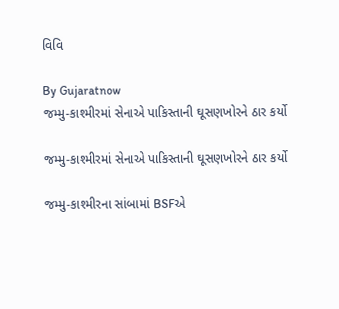વિવિ

By Gujaratnow
જમ્મુ-કાશ્મીરમાં સેનાએ પાકિસ્તાની ઘૂસણખોરને ઠાર કર્યો

જમ્મુ-કાશ્મીરમાં સેનાએ પાકિસ્તાની ઘૂસણખોરને ઠાર કર્યો

જમ્મુ-કાશ્મીરના સાંબામાં BSFએ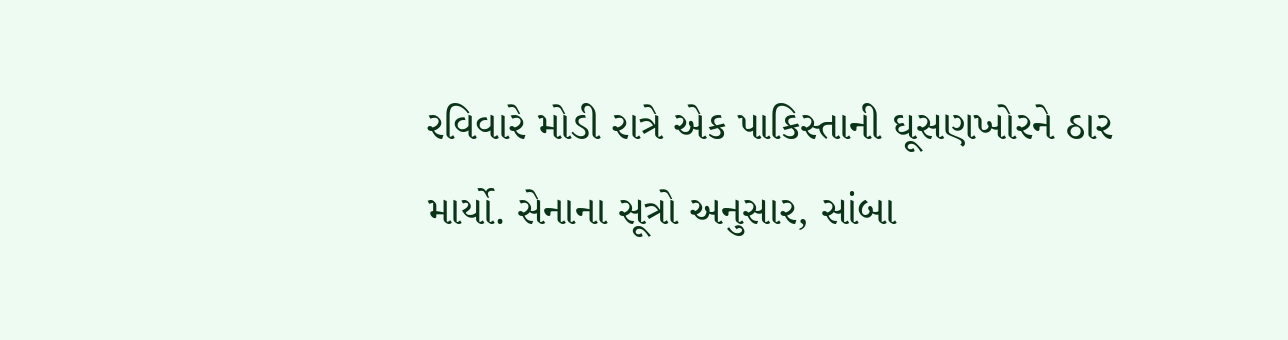રવિવારે મોડી રાત્રે એક પાકિસ્તાની ઘૂસણખોરને ઠાર માર્યો. સેનાના સૂત્રો અનુસાર, સાંબા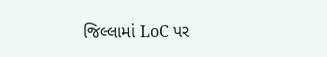જિલ્લામાં LoC પર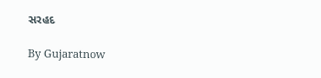સરહદ

By Gujaratnow